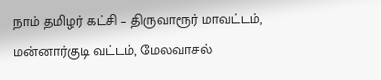நாம் தமிழர் கட்சி – திருவாரூர் மாவட்டம்,
மன்னார்குடி வட்டம், மேலவாசல்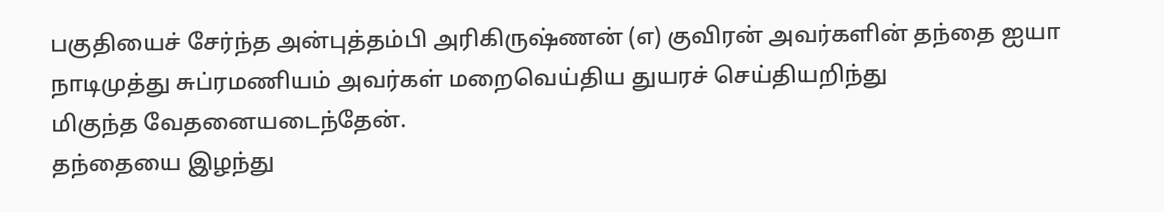பகுதியைச் சேர்ந்த அன்புத்தம்பி அரிகிருஷ்ணன் (எ) குவிரன் அவர்களின் தந்தை ஐயா நாடிமுத்து சுப்ரமணியம் அவர்கள் மறைவெய்திய துயரச் செய்தியறிந்து
மிகுந்த வேதனையடைந்தேன்.
தந்தையை இழந்து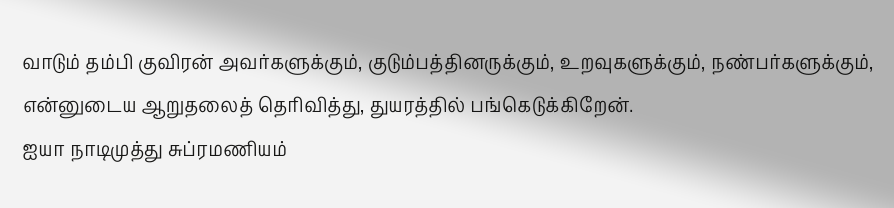வாடும் தம்பி குவிரன் அவர்களுக்கும், குடும்பத்தினருக்கும், உறவுகளுக்கும், நண்பர்களுக்கும்,
என்னுடைய ஆறுதலைத் தெரிவித்து, துயரத்தில் பங்கெடுக்கிறேன்.
ஐயா நாடிமுத்து சுப்ரமணியம்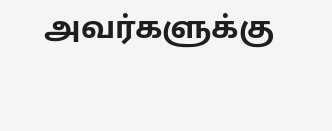அவர்களுக்கு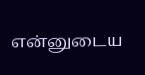என்னுடைய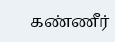கண்ணீர்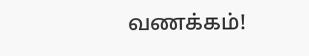வணக்கம்!